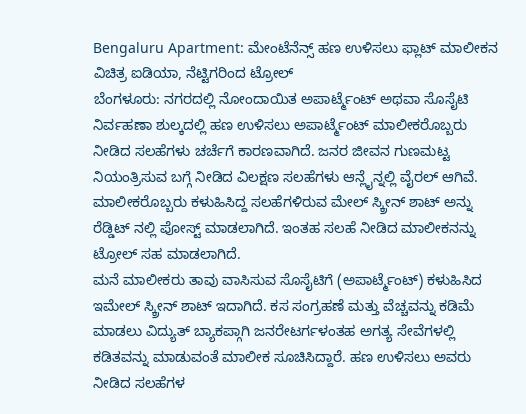Bengaluru Apartment: ಮೇಂಟೆನೆನ್ಸ್ ಹಣ ಉಳಿಸಲು ಫ್ಲಾಟ್ ಮಾಲೀಕನ ವಿಚಿತ್ರ ಐಡಿಯಾ, ನೆಟ್ಟಿಗರಿಂದ ಟ್ರೋಲ್
ಬೆಂಗಳೂರು: ನಗರದಲ್ಲಿ ನೋಂದಾಯಿತ ಅಪಾರ್ಟ್ಮೆಂಟ್ ಅಥವಾ ಸೊಸೈಟಿ ನಿರ್ವಹಣಾ ಶುಲ್ಕದಲ್ಲಿ ಹಣ ಉಳಿಸಲು ಅಪಾರ್ಟ್ಮೆಂಟ್ ಮಾಲೀಕರೊಬ್ಬರು ನೀಡಿದ ಸಲಹೆಗಳು ಚರ್ಚೆಗೆ ಕಾರಣವಾಗಿದೆ. ಜನರ ಜೀವನ ಗುಣಮಟ್ಟ ನಿಯಂತ್ರಿಸುವ ಬಗ್ಗೆ ನೀಡಿದ ವಿಲಕ್ಷಣ ಸಲಹೆಗಳು ಆನ್ಲೈನ್ನಲ್ಲಿ ವೈರಲ್ ಆಗಿವೆ. ಮಾಲೀಕರೊಬ್ಬರು ಕಳುಹಿಸಿದ್ದ ಸಲಹೆಗಳಿರುವ ಮೇಲ್ ಸ್ಕ್ರೀನ್ ಶಾಟ್ ಅನ್ನು ರೆಡ್ಡಿಟ್ ನಲ್ಲಿ ಪೋಸ್ಟ್ ಮಾಡಲಾಗಿದೆ. ಇಂತಹ ಸಲಹೆ ನೀಡಿದ ಮಾಲೀಕನನ್ನು ಟ್ರೋಲ್ ಸಹ ಮಾಡಲಾಗಿದೆ.
ಮನೆ ಮಾಲೀಕರು ತಾವು ವಾಸಿಸುವ ಸೊಸೈಟಿಗೆ (ಅಪಾರ್ಟ್ಮೆಂಟ್) ಕಳುಹಿಸಿದ ಇಮೇಲ್ ಸ್ಕ್ರೀನ್ ಶಾಟ್ ಇದಾಗಿದೆ. ಕಸ ಸಂಗ್ರಹಣೆ ಮತ್ತು ವೆಚ್ಚವನ್ನು ಕಡಿಮೆ ಮಾಡಲು ವಿದ್ಯುತ್ ಬ್ಯಾಕಪ್ಗಾಗಿ ಜನರೇಟರ್ಗಳಂತಹ ಅಗತ್ಯ ಸೇವೆಗಳಲ್ಲಿ ಕಡಿತವನ್ನು ಮಾಡುವಂತೆ ಮಾಲೀಕ ಸೂಚಿಸಿದ್ದಾರೆ. ಹಣ ಉಳಿಸಲು ಅವರು ನೀಡಿದ ಸಲಹೆಗಳ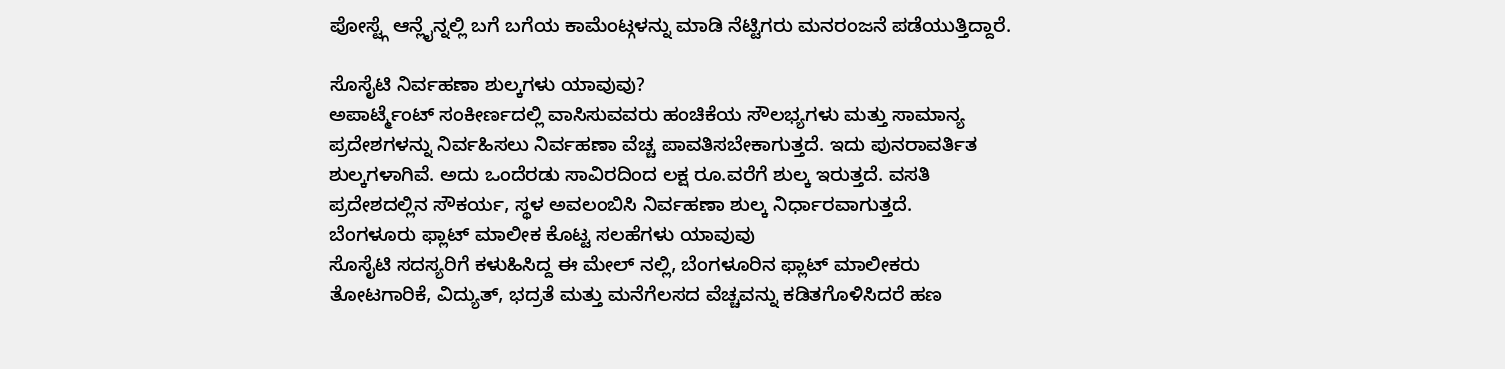ಪೋಸ್ಟ್ಗೆ ಆನ್ಲೈನ್ನಲ್ಲಿ ಬಗೆ ಬಗೆಯ ಕಾಮೆಂಟ್ಗಳನ್ನು ಮಾಡಿ ನೆಟ್ಟಿಗರು ಮನರಂಜನೆ ಪಡೆಯುತ್ತಿದ್ದಾರೆ.

ಸೊಸೈಟಿ ನಿರ್ವಹಣಾ ಶುಲ್ಕಗಳು ಯಾವುವು?
ಅಪಾರ್ಟ್ಮೆಂಟ್ ಸಂಕೀರ್ಣದಲ್ಲಿ ವಾಸಿಸುವವರು ಹಂಚಿಕೆಯ ಸೌಲಭ್ಯಗಳು ಮತ್ತು ಸಾಮಾನ್ಯ ಪ್ರದೇಶಗಳನ್ನು ನಿರ್ವಹಿಸಲು ನಿರ್ವಹಣಾ ವೆಚ್ಚ ಪಾವತಿಸಬೇಕಾಗುತ್ತದೆ. ಇದು ಪುನರಾವರ್ತಿತ ಶುಲ್ಕಗಳಾಗಿವೆ. ಅದು ಒಂದೆರಡು ಸಾವಿರದಿಂದ ಲಕ್ಷ ರೂ.ವರೆಗೆ ಶುಲ್ಕ ಇರುತ್ತದೆ. ವಸತಿ ಪ್ರದೇಶದಲ್ಲಿನ ಸೌಕರ್ಯ, ಸ್ಥಳ ಅವಲಂಬಿಸಿ ನಿರ್ವಹಣಾ ಶುಲ್ಕ ನಿರ್ಧಾರವಾಗುತ್ತದೆ.
ಬೆಂಗಳೂರು ಫ್ಲಾಟ್ ಮಾಲೀಕ ಕೊಟ್ಟ ಸಲಹೆಗಳು ಯಾವುವು
ಸೊಸೈಟಿ ಸದಸ್ಯರಿಗೆ ಕಳುಹಿಸಿದ್ದ ಈ ಮೇಲ್ ನಲ್ಲಿ, ಬೆಂಗಳೂರಿನ ಫ್ಲಾಟ್ ಮಾಲೀಕರು ತೋಟಗಾರಿಕೆ, ವಿದ್ಯುತ್, ಭದ್ರತೆ ಮತ್ತು ಮನೆಗೆಲಸದ ವೆಚ್ಚವನ್ನು ಕಡಿತಗೊಳಿಸಿದರೆ ಹಣ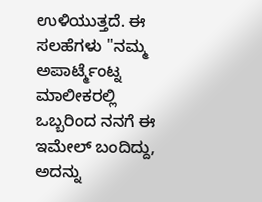ಉಳಿಯುತ್ತದೆ. ಈ ಸಲಹೆಗಳು "ನಮ್ಮ ಅಪಾರ್ಟ್ಮೆಂಟ್ನ ಮಾಲೀಕರಲ್ಲಿ ಒಬ್ಬರಿಂದ ನನಗೆ ಈ ಇಮೇಲ್ ಬಂದಿದ್ದು, ಅದನ್ನು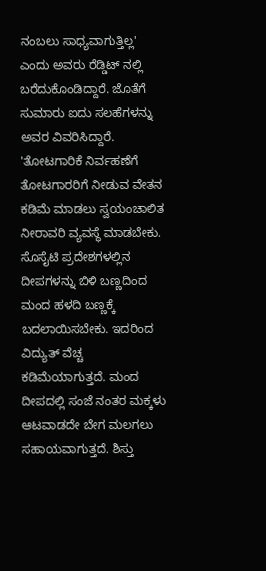ನಂಬಲು ಸಾಧ್ಯವಾಗುತ್ತಿಲ್ಲ' ಎಂದು ಅವರು ರೆಡ್ಡಿಟ್ ನಲ್ಲಿ ಬರೆದುಕೊಂಡಿದ್ದಾರೆ. ಜೊತೆಗೆ ಸುಮಾರು ಐದು ಸಲಹೆಗಳನ್ನು ಅವರ ವಿವರಿಸಿದ್ದಾರೆ.
'ತೋಟಗಾರಿಕೆ ನಿರ್ವಹಣೆಗೆ ತೋಟಗಾರರಿಗೆ ನೀಡುವ ವೇತನ ಕಡಿಮೆ ಮಾಡಲು ಸ್ವಯಂಚಾಲಿತ ನೀರಾವರಿ ವ್ಯವಸ್ಥೆ ಮಾಡಬೇಕು. ಸೊಸೈಟಿ ಪ್ರದೇಶಗಳಲ್ಲಿನ ದೀಪಗಳನ್ನು ಬಿಳಿ ಬಣ್ಣದಿಂದ ಮಂದ ಹಳದಿ ಬಣ್ಣಕ್ಕೆ ಬದಲಾಯಿಸಬೇಕು. ಇದರಿಂದ ವಿದ್ಯುತ್ ವೆಚ್ಚ ಕಡಿಮೆಯಾಗುತ್ತದೆ. ಮಂದ ದೀಪದಲ್ಲಿ ಸಂಜೆ ನಂತರ ಮಕ್ಕಳು ಆಟವಾಡದೇ ಬೇಗ ಮಲಗಲು ಸಹಾಯವಾಗುತ್ತದೆ. ಶಿಸ್ತು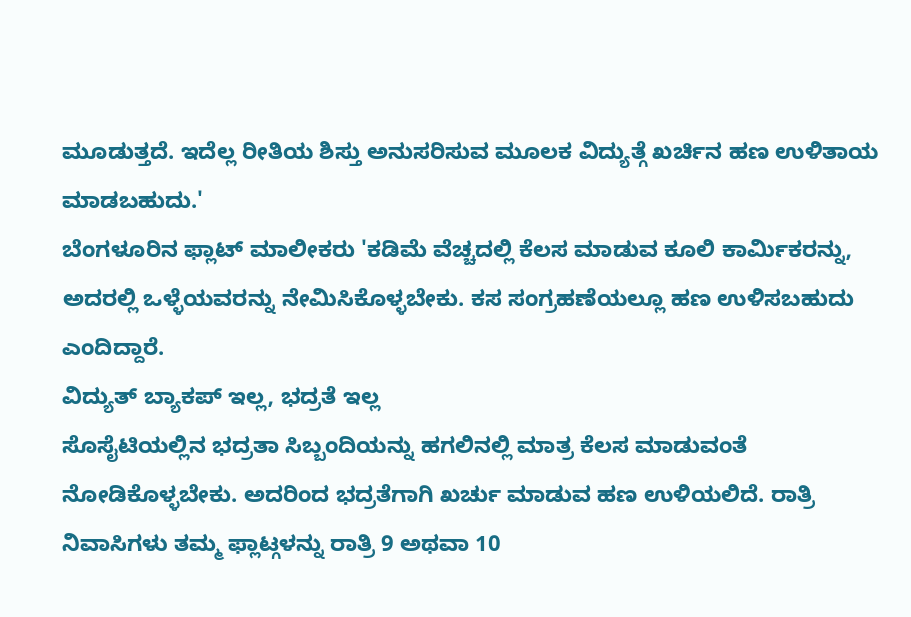ಮೂಡುತ್ತದೆ. ಇದೆಲ್ಲ ರೀತಿಯ ಶಿಸ್ತು ಅನುಸರಿಸುವ ಮೂಲಕ ವಿದ್ಯುತ್ಗೆ ಖರ್ಚಿನ ಹಣ ಉಳಿತಾಯ ಮಾಡಬಹುದು.'
ಬೆಂಗಳೂರಿನ ಫ್ಲಾಟ್ ಮಾಲೀಕರು 'ಕಡಿಮೆ ವೆಚ್ಚದಲ್ಲಿ ಕೆಲಸ ಮಾಡುವ ಕೂಲಿ ಕಾರ್ಮಿಕರನ್ನು, ಅದರಲ್ಲಿ ಒಳ್ಳೆಯವರನ್ನು ನೇಮಿಸಿಕೊಳ್ಳಬೇಕು. ಕಸ ಸಂಗ್ರಹಣೆಯಲ್ಲೂ ಹಣ ಉಳಿಸಬಹುದು ಎಂದಿದ್ದಾರೆ.
ವಿದ್ಯುತ್ ಬ್ಯಾಕಪ್ ಇಲ್ಲ, ಭದ್ರತೆ ಇಲ್ಲ
ಸೊಸೈಟಿಯಲ್ಲಿನ ಭದ್ರತಾ ಸಿಬ್ಬಂದಿಯನ್ನು ಹಗಲಿನಲ್ಲಿ ಮಾತ್ರ ಕೆಲಸ ಮಾಡುವಂತೆ ನೋಡಿಕೊಳ್ಳಬೇಕು. ಅದರಿಂದ ಭದ್ರತೆಗಾಗಿ ಖರ್ಚು ಮಾಡುವ ಹಣ ಉಳಿಯಲಿದೆ. ರಾತ್ರಿ ನಿವಾಸಿಗಳು ತಮ್ಮ ಫ್ಲಾಟ್ಗಳನ್ನು ರಾತ್ರಿ 9 ಅಥವಾ 10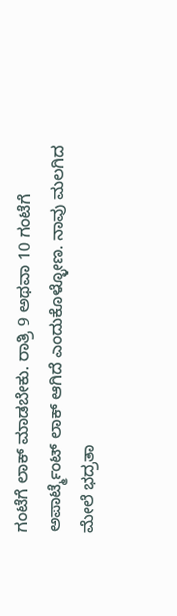ಗಂಟೆಗೆ ಲಾಕ್ ಮಾಡಬೇಕು. ರಾತ್ರಿ 9 ಅಥವಾ 10 ಗಂಟೆಗೆ ಅಪಾರ್ಟ್ಮೆಂಟ್ ಲಾಕ್ ಆಗಿದೆ ಎಂದುಕೊಳ್ಳೋಣ. ನಾವು ಮಲಗಿದ ಮೇಲೆ ಭದ್ರತಾ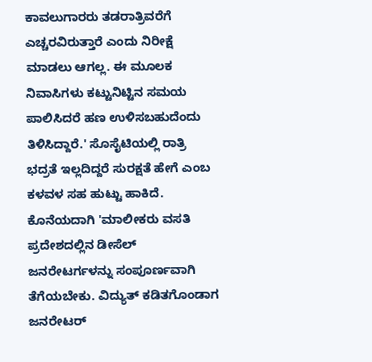ಕಾವಲುಗಾರರು ತಡರಾತ್ರಿವರೆಗೆ ಎಚ್ಚರವಿರುತ್ತಾರೆ ಎಂದು ನಿರೀಕ್ಷೆ ಮಾಡಲು ಆಗಲ್ಲ. ಈ ಮೂಲಕ ನಿವಾಸಿಗಳು ಕಟ್ಟುನಿಟ್ಟಿನ ಸಮಯ ಪಾಲಿಸಿದರೆ ಹಣ ಉಳಿಸಬಹುದೆಂದು ತಿಳಿಸಿದ್ದಾರೆ.' ಸೊಸೈಟಿಯಲ್ಲಿ ರಾತ್ರಿ ಭದ್ರತೆ ಇಲ್ಲದಿದ್ದರೆ ಸುರಕ್ಷತೆ ಹೇಗೆ ಎಂಬ ಕಳವಳ ಸಹ ಹುಟ್ಟು ಹಾಕಿದೆ.
ಕೊನೆಯದಾಗಿ 'ಮಾಲೀಕರು ವಸತಿ ಪ್ರದೇಶದಲ್ಲಿನ ಡೀಸೆಲ್ ಜನರೇಟರ್ಗಳನ್ನು ಸಂಪೂರ್ಣವಾಗಿ ತೆಗೆಯಬೇಕು. ವಿದ್ಯುತ್ ಕಡಿತಗೊಂಡಾಗ ಜನರೇಟರ್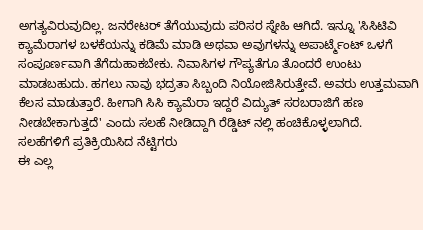ಅಗತ್ಯವಿರುವುದಿಲ್ಲ. ಜನರೇಟರ್ ತೆಗೆಯುವುದು ಪರಿಸರ ಸ್ನೇಹಿ ಆಗಿದೆ. ಇನ್ನೂ 'ಸಿಸಿಟಿವಿ ಕ್ಯಾಮೆರಾಗಳ ಬಳಕೆಯನ್ನು ಕಡಿಮೆ ಮಾಡಿ ಅಥವಾ ಅವುಗಳನ್ನು ಅಪಾರ್ಟ್ಮೆಂಟ್ ಒಳಗೆ ಸಂಪೂರ್ಣವಾಗಿ ತೆಗೆದುಹಾಕಬೇಕು. ನಿವಾಸಿಗಳ ಗೌಪ್ಯತೆಗೂ ತೊಂದರೆ ಉಂಟು ಮಾಡಬಹುದು. ಹಗಲು ನಾವು ಭದ್ರತಾ ಸಿಬ್ಬಂದಿ ನಿಯೋಜಿಸಿರುತ್ತೇವೆ. ಅವರು ಉತ್ತಮವಾಗಿ ಕೆಲಸ ಮಾಡುತ್ತಾರೆ. ಹೀಗಾಗಿ ಸಿಸಿ ಕ್ಯಾಮೆರಾ ಇದ್ದರೆ ವಿದ್ಯುತ್ ಸರಬರಾಜಿಗೆ ಹಣ ನೀಡಬೇಕಾಗುತ್ತದೆ' ಎಂದು ಸಲಹೆ ನೀಡಿದ್ದಾಗಿ ರೆಡ್ಡಿಟ್ ನಲ್ಲಿ ಹಂಚಿಕೊಳ್ಳಲಾಗಿದೆ.
ಸಲಹೆಗಳಿಗೆ ಪ್ರತಿಕ್ರಿಯಿಸಿದ ನೆಟ್ಟಿಗರು
ಈ ಎಲ್ಲ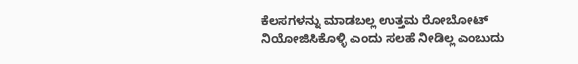ಕೆಲಸಗಳನ್ನು ಮಾಡಬಲ್ಲ ಉತ್ತಮ ರೋಬೋಟ್ ನಿಯೋಜಿಸಿಕೊಳ್ಳಿ ಎಂದು ಸಲಹೆ ನೀಡಿಲ್ಲ ಎಂಬುದು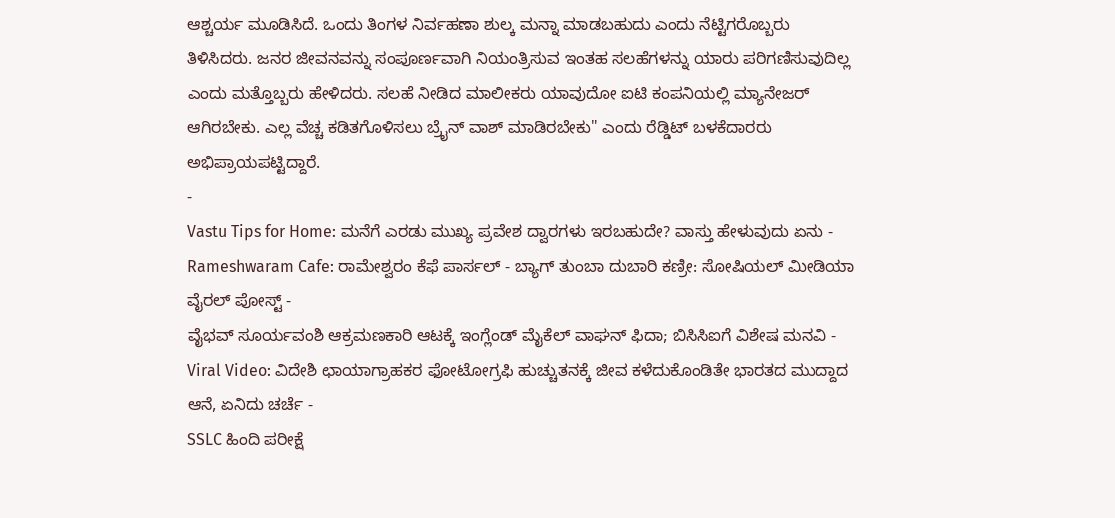ಆಶ್ಚರ್ಯ ಮೂಡಿಸಿದೆ. ಒಂದು ತಿಂಗಳ ನಿರ್ವಹಣಾ ಶುಲ್ಕ ಮನ್ನಾ ಮಾಡಬಹುದು ಎಂದು ನೆಟ್ಟಿಗರೊಬ್ಬರು ತಿಳಿಸಿದರು. ಜನರ ಜೀವನವನ್ನು ಸಂಪೂರ್ಣವಾಗಿ ನಿಯಂತ್ರಿಸುವ ಇಂತಹ ಸಲಹೆಗಳನ್ನು ಯಾರು ಪರಿಗಣಿಸುವುದಿಲ್ಲ ಎಂದು ಮತ್ತೊಬ್ಬರು ಹೇಳಿದರು. ಸಲಹೆ ನೀಡಿದ ಮಾಲೀಕರು ಯಾವುದೋ ಐಟಿ ಕಂಪನಿಯಲ್ಲಿ ಮ್ಯಾನೇಜರ್ ಆಗಿರಬೇಕು. ಎಲ್ಲ ವೆಚ್ಚ ಕಡಿತಗೊಳಿಸಲು ಬ್ರೈನ್ ವಾಶ್ ಮಾಡಿರಬೇಕು" ಎಂದು ರೆಡ್ಡಿಟ್ ಬಳಕೆದಾರರು ಅಭಿಪ್ರಾಯಪಟ್ಟಿದ್ದಾರೆ.
-
Vastu Tips for Home: ಮನೆಗೆ ಎರಡು ಮುಖ್ಯ ಪ್ರವೇಶ ದ್ವಾರಗಳು ಇರಬಹುದೇ? ವಾಸ್ತು ಹೇಳುವುದು ಏನು -
Rameshwaram Cafe: ರಾಮೇಶ್ವರಂ ಕೆಫೆ ಪಾರ್ಸಲ್ - ಬ್ಯಾಗ್ ತುಂಬಾ ದುಬಾರಿ ಕಣ್ರೀ: ಸೋಷಿಯಲ್ ಮೀಡಿಯಾ ವೈರಲ್ ಪೋಸ್ಟ್ -
ವೈಭವ್ ಸೂರ್ಯವಂಶಿ ಆಕ್ರಮಣಕಾರಿ ಆಟಕ್ಕೆ ಇಂಗ್ಲೆಂಡ್ ಮೈಕೆಲ್ ವಾಘನ್ ಫಿದಾ; ಬಿಸಿಸಿಐಗೆ ವಿಶೇಷ ಮನವಿ -
Viral Video: ವಿದೇಶಿ ಛಾಯಾಗ್ರಾಹಕರ ಫೋಟೋಗ್ರಫಿ ಹುಚ್ಚುತನಕ್ಕೆ ಜೀವ ಕಳೆದುಕೊಂಡಿತೇ ಭಾರತದ ಮುದ್ದಾದ ಆನೆ, ಏನಿದು ಚರ್ಚೆ -
SSLC ಹಿಂದಿ ಪರೀಕ್ಷೆ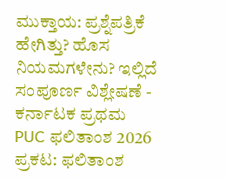ಮುಕ್ತಾಯ: ಪ್ರಶ್ನೆಪತ್ರಿಕೆ ಹೇಗಿತ್ತು? ಹೊಸ ನಿಯಮಗಳೇನು? ಇಲ್ಲಿದೆ ಸಂಪೂರ್ಣ ವಿಶ್ಲೇಷಣೆ -
ಕರ್ನಾಟಕ ಪ್ರಥಮ PUC ಫಲಿತಾಂಶ 2026 ಪ್ರಕಟ: ಫಲಿತಾಂಶ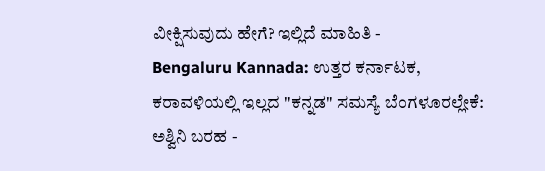ವೀಕ್ಷಿಸುವುದು ಹೇಗೆ? ಇಲ್ಲಿದೆ ಮಾಹಿತಿ -
Bengaluru Kannada: ಉತ್ತರ ಕರ್ನಾಟಕ, ಕರಾವಳಿಯಲ್ಲಿ ಇಲ್ಲದ "ಕನ್ನಡ" ಸಮಸ್ಯೆ ಬೆಂಗಳೂರಲ್ಲೇಕೆ: ಅಶ್ವಿನಿ ಬರಹ -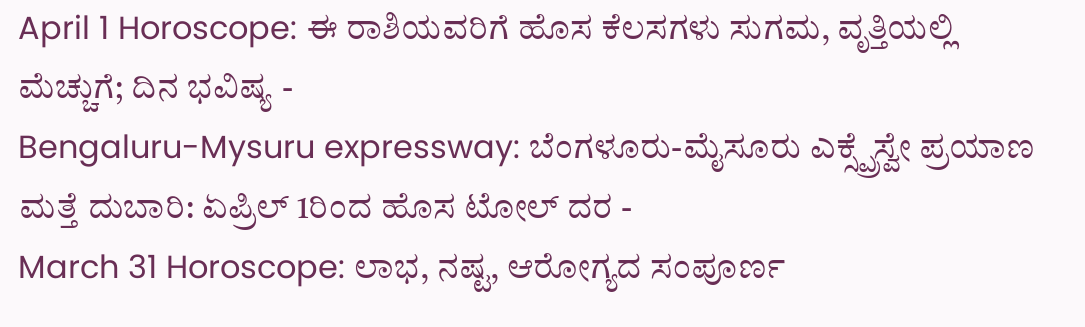April 1 Horoscope: ಈ ರಾಶಿಯವರಿಗೆ ಹೊಸ ಕೆಲಸಗಳು ಸುಗಮ, ವೃತ್ತಿಯಲ್ಲಿ ಮೆಚ್ಚುಗೆ; ದಿನ ಭವಿಷ್ಯ -
Bengaluru-Mysuru expressway: ಬೆಂಗಳೂರು-ಮೈಸೂರು ಎಕ್ಸ್ಪ್ರೆಸ್ವೇ ಪ್ರಯಾಣ ಮತ್ತೆ ದುಬಾರಿ: ಏಪ್ರಿಲ್ 1ರಿಂದ ಹೊಸ ಟೋಲ್ ದರ -
March 31 Horoscope: ಲಾಭ, ನಷ್ಟ, ಆರೋಗ್ಯದ ಸಂಪೂರ್ಣ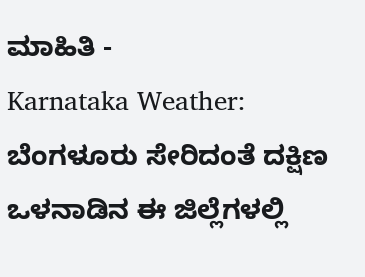ಮಾಹಿತಿ -
Karnataka Weather: ಬೆಂಗಳೂರು ಸೇರಿದಂತೆ ದಕ್ಷಿಣ ಒಳನಾಡಿನ ಈ ಜಿಲ್ಲೆಗಳಲ್ಲಿ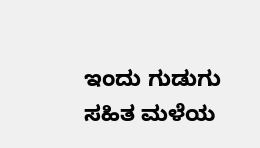ಇಂದು ಗುಡುಗು ಸಹಿತ ಮಳೆಯ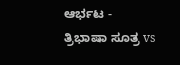ಆರ್ಭಟ -
ತ್ರಿಭಾಷಾ ಸೂತ್ರ vs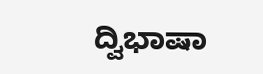ದ್ವಿಭಾಷಾ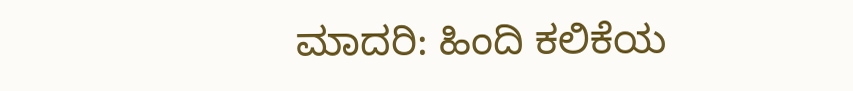ಮಾದರಿ: ಹಿಂದಿ ಕಲಿಕೆಯ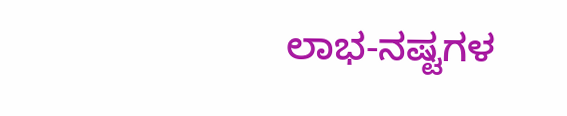ಲಾಭ-ನಷ್ಟಗಳ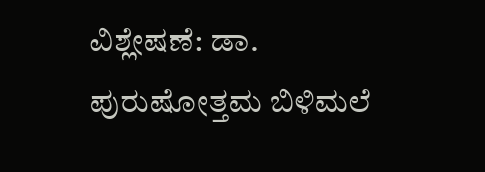ವಿಶ್ಲೇಷಣೆ: ಡಾ. ಪುರುಷೋತ್ತಮ ಬಿಳಿಮಲೆ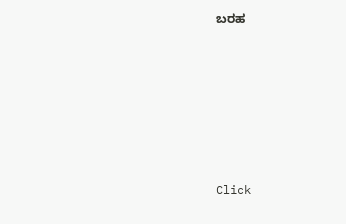ಬರಹ












Click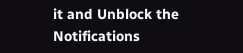it and Unblock the Notifications